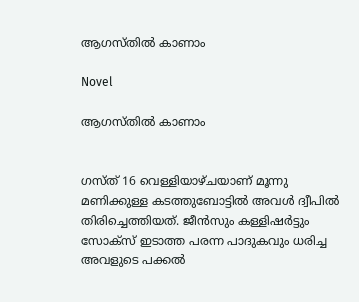ആഗസ്തിൽ കാണാം

Novel

ആഗസ്തിൽ കാണാം


ഗസ്ത് 16 വെള്ളിയാഴ്ചയാണ് മൂന്നു മണിക്കുള്ള കടത്തുബോട്ടിൽ അവൾ ദ്വീപിൽ തിരിച്ചെത്തിയത്. ജീൻസും കള്ളിഷർട്ടും സോക്‌സ് ഇടാത്ത പരന്ന പാദുകവും ധരിച്ച അവളുടെ പക്കൽ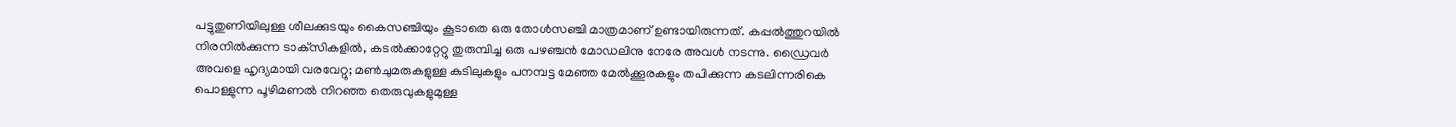പട്ടുതുണിയിലുള്ള ശീലക്കുടയും കൈസഞ്ചിയും കൂടാതെ ഒരു തോൾസഞ്ചി മാത്രമാണ് ഉണ്ടായിരുന്നത്. കപ്പൽത്തുറയിൽ നിരനിൽക്കുന്ന ടാക്‌സികളിൽ, കടൽക്കാറ്റേറ്റു തുരുമ്പിച്ച ഒരു പഴഞ്ചൻ മോഡലിനു നേരേ അവൾ നടന്നു. ഡ്രൈവർ അവളെ ഹൃദ്യമായി വരവേറ്റു; മൺചുമരുകളുള്ള കുടിലുകളും പനമ്പട്ട മേഞ്ഞ മേൽക്കൂരകളും തപിക്കുന്ന കടലിന്നരികെ പൊള്ളുന്ന പൂഴിമണൽ നിറഞ്ഞ തെരുവുകളുമുള്ള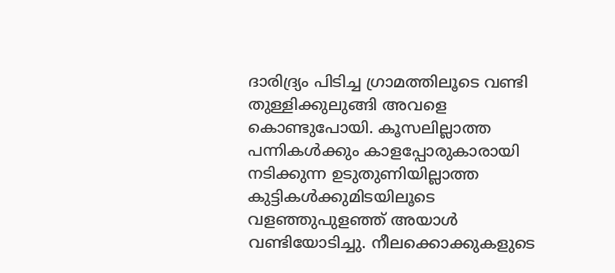ദാരിദ്ര്യം പിടിച്ച ഗ്രാമത്തിലൂടെ വണ്ടി തുള്ളിക്കുലുങ്ങി അവളെ കൊണ്ടുപോയി. കൂസലില്ലാത്ത പന്നികൾക്കും കാളപ്പോരുകാരായി നടിക്കുന്ന ഉടുതുണിയില്ലാത്ത കുട്ടികൾക്കുമിടയിലൂടെ വളഞ്ഞുപുളഞ്ഞ് അയാൾ വണ്ടിയോടിച്ചു. നീലക്കൊക്കുകളുടെ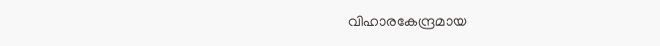വിഹാരകേന്ദ്രമായ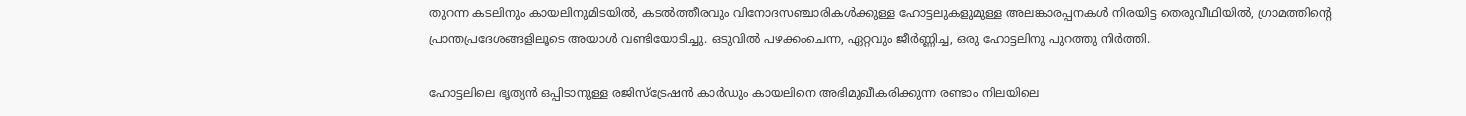തുറന്ന കടലിനും കായലിനുമിടയിൽ, കടൽത്തീരവും വിനോദസഞ്ചാരികൾക്കുള്ള ഹോട്ടലുകളുമുള്ള അലങ്കാരപ്പനകൾ നിരയിട്ട തെരുവീഥിയിൽ, ഗ്രാമത്തിന്റെ പ്രാന്തപ്രദേശങ്ങളിലൂടെ അയാൾ വണ്ടിയോടിച്ചു. ഒടുവിൽ പഴക്കംചെന്ന, ഏറ്റവും ജീർണ്ണിച്ച, ഒരു ഹോട്ടലിനു പുറത്തു നിർത്തി.

ഹോട്ടലിലെ ഭൃത്യൻ ഒപ്പിടാനുള്ള രജിസ്‌ട്രേഷൻ കാർഡും കായലിനെ അഭിമുഖീകരിക്കുന്ന രണ്ടാം നിലയിലെ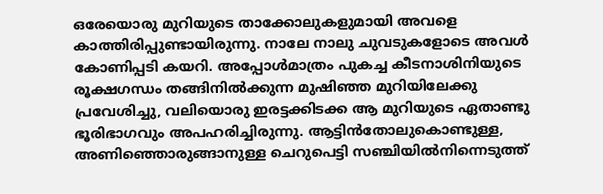ഒരേയൊരു മുറിയുടെ താക്കോലുകളുമായി അവളെ കാത്തിരിപ്പുണ്ടായിരുന്നു. നാലേ നാലു ചുവടുകളോടെ അവൾ കോണിപ്പടി കയറി. അപ്പോൾമാത്രം പുകച്ച കീടനാശിനിയുടെ രൂക്ഷഗന്ധം തങ്ങിനിൽക്കുന്ന മുഷിഞ്ഞ മുറിയിലേക്കു പ്രവേശിച്ചു, വലിയൊരു ഇരട്ടക്കിടക്ക ആ മുറിയുടെ ഏതാണ്ടു ഭൂരിഭാഗവും അപഹരിച്ചിരുന്നു. ആട്ടിൻതോലുകൊണ്ടുള്ള, അണിഞ്ഞൊരുങ്ങാനുള്ള ചെറുപെട്ടി സഞ്ചിയിൽനിന്നെടുത്ത്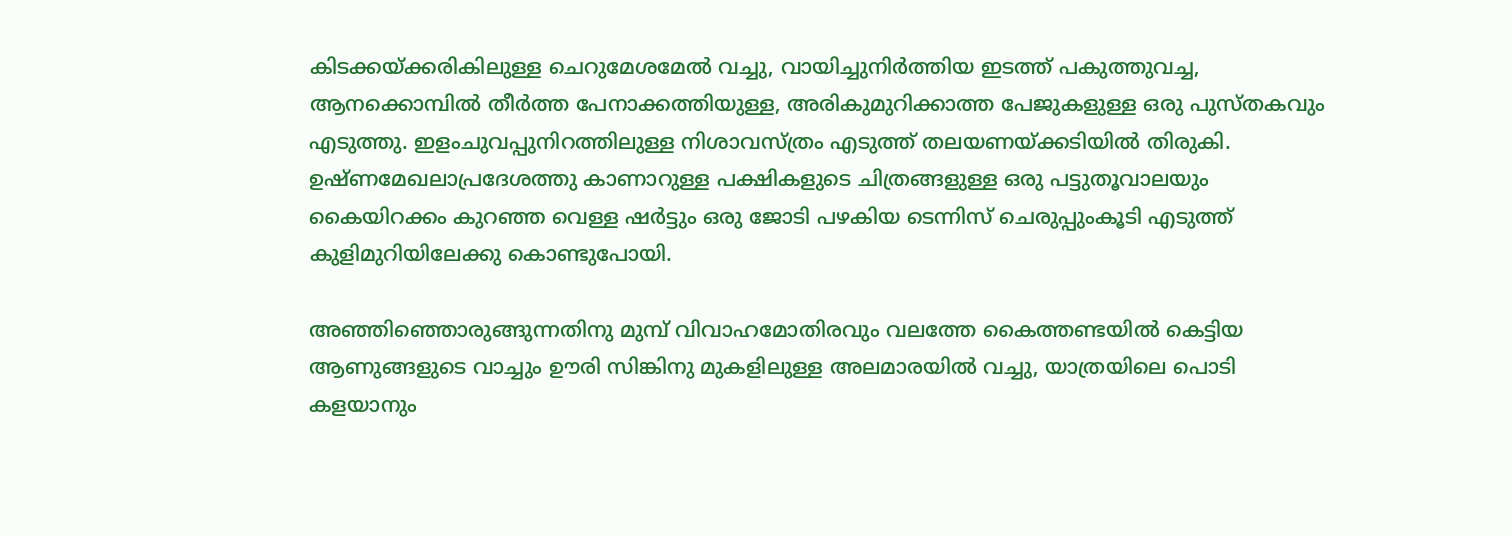കിടക്കയ്ക്കരികിലുള്ള ചെറുമേശമേൽ വച്ചു, വായിച്ചുനിർത്തിയ ഇടത്ത് പകുത്തുവച്ച, ആനക്കൊമ്പിൽ തീർത്ത പേനാക്കത്തിയുള്ള, അരികുമുറിക്കാത്ത പേജുകളുള്ള ഒരു പുസ്തകവും എടുത്തു. ഇളംചുവപ്പുനിറത്തിലുള്ള നിശാവസ്ത്രം എടുത്ത് തലയണയ്ക്കടിയിൽ തിരുകി. ഉഷ്ണമേഖലാപ്രദേശത്തു കാണാറുള്ള പക്ഷികളുടെ ചിത്രങ്ങളുള്ള ഒരു പട്ടുതൂവാലയും കൈയിറക്കം കുറഞ്ഞ വെള്ള ഷർട്ടും ഒരു ജോടി പഴകിയ ടെന്നിസ് ചെരുപ്പുംകൂടി എടുത്ത് കുളിമുറിയിലേക്കു കൊണ്ടുപോയി.

അഞ്ഞിഞ്ഞൊരുങ്ങുന്നതിനു മുമ്പ് വിവാഹമോതിരവും വലത്തേ കൈത്തണ്ടയിൽ കെട്ടിയ ആണുങ്ങളുടെ വാച്ചും ഊരി സിങ്കിനു മുകളിലുള്ള അലമാരയിൽ വച്ചു, യാത്രയിലെ പൊടി കളയാനും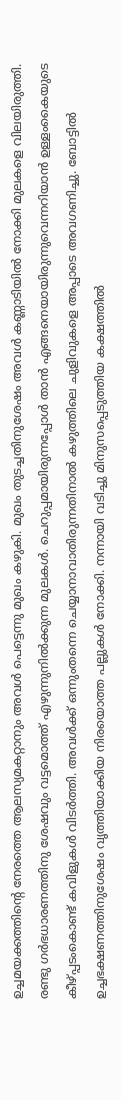ഉച്ചമയക്കത്തിന്റെ നേരത്തെ ആലസ്യമകറ്റാനും അവൾ പെട്ടെന്നു മുഖം കഴുകി. മുഖം തുടച്ചതിനുശേഷം അവൾ കണ്ണാടിയിൽ നോക്കി മുലകളെ വിലയിരുത്തി. രണ്ടു ഗർഭധാരണത്തിനു ശേഷവും വട്ടമൊത്ത് എഴുന്നുനിൽക്കുന്ന മുലകൾ. ചെറുപ്പമായിരുന്നപ്പോൾ താൻ എങ്ങനെയായിരുന്നുവെന്നറിയാൻ ഉള്ളംകൈയുടെ കീഴ്പ്പടംകൊണ്ട് കവിളുകൾ വിടർത്തി. അവൾക്ക് ഒന്നുംതന്നെ ചെയ്യാനാവാതിരുന്നതിനാൽ കഴുത്തിലെ ചുളിവുകളെ അപ്പാടെ അവഗണിച്ചു. ബോട്ടിൽ ഉച്ചഭക്ഷണത്തിനുശേഷം വൃത്തിയാക്കിയ നിരയൊത്ത പല്ലുകൾ നോക്കി. നന്നായി വടിച്ചു മിനുസപ്പെടുത്തിയ കക്ഷത്തിൽ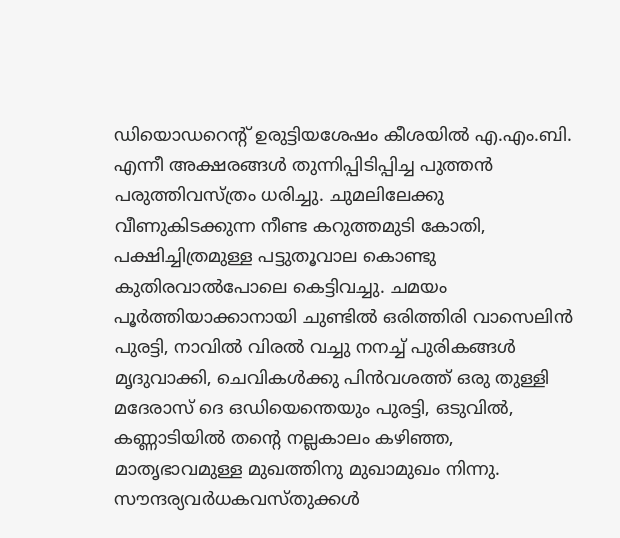ഡിയൊഡറെന്റ് ഉരുട്ടിയശേഷം കീശയിൽ എ.എം.ബി. എന്നീ അക്ഷരങ്ങൾ തുന്നിപ്പിടിപ്പിച്ച പുത്തൻ പരുത്തിവസ്ത്രം ധരിച്ചു. ചുമലിലേക്കു വീണുകിടക്കുന്ന നീണ്ട കറുത്തമുടി കോതി, പക്ഷിച്ചിത്രമുള്ള പട്ടുതൂവാല കൊണ്ടു കുതിരവാൽപോലെ കെട്ടിവച്ചു. ചമയം പൂർത്തിയാക്കാനായി ചുണ്ടിൽ ഒരിത്തിരി വാസെലിൻ പുരട്ടി, നാവിൽ വിരൽ വച്ചു നനച്ച് പുരികങ്ങൾ മൃദുവാക്കി, ചെവികൾക്കു പിൻവശത്ത് ഒരു തുള്ളി മദേരാസ് ദെ ഒഡിയെന്തെയും പുരട്ടി, ഒടുവിൽ, കണ്ണാടിയിൽ തന്റെ നല്ലകാലം കഴിഞ്ഞ, മാതൃഭാവമുള്ള മുഖത്തിനു മുഖാമുഖം നിന്നു. സൗന്ദര്യവർധകവസ്തുക്കൾ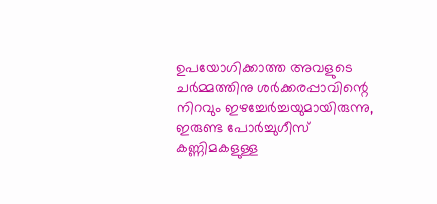ഉപയോഗിക്കാത്ത അവളുടെ ചർമ്മത്തിനു ശർക്കരപ്പാവിന്റെ നിറവും ഇഴച്ചേർച്ചയുമായിരുന്നു, ഇരുണ്ട പോർച്ചുഗീസ് കണ്ണിമകളുള്ള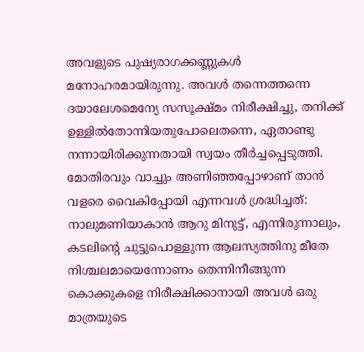അവളുടെ പുഷ്യരാഗക്കണ്ണുകൾ മനോഹരമായിരുന്നു. അവൾ തന്നെത്തന്നെ ദയാലേശമെന്യേ സസൂക്ഷ്മം നിരീക്ഷിച്ചു, തനിക്ക് ഉള്ളിൽതോന്നിയതുപോലെതന്നെ, ഏതാണ്ടു നന്നായിരിക്കുന്നതായി സ്വയം തീർച്ചപ്പെടുത്തി. മോതിരവും വാച്ചും അണിഞ്ഞപ്പോഴാണ് താൻ വളരെ വൈകിപ്പോയി എന്നവൾ ശ്രദ്ധിച്ചത്: നാലുമണിയാകാൻ ആറു മിനുട്ട്, എന്നിരുന്നാലും, കടലിന്റെ ചുട്ടുപൊള്ളുന്ന ആലസ്യത്തിനു മീതേ നിശ്ചലമായെന്നോണം തെന്നിനീങ്ങുന്ന കൊക്കുകളെ നിരീക്ഷിക്കാനായി അവൾ ഒരു മാത്രയുടെ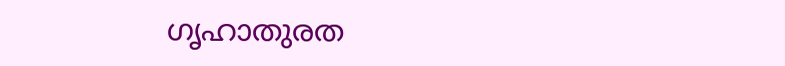ഗൃഹാതുരത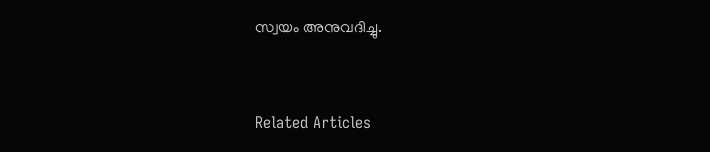സ്വയം അനുവദിച്ചു.


Related Articles